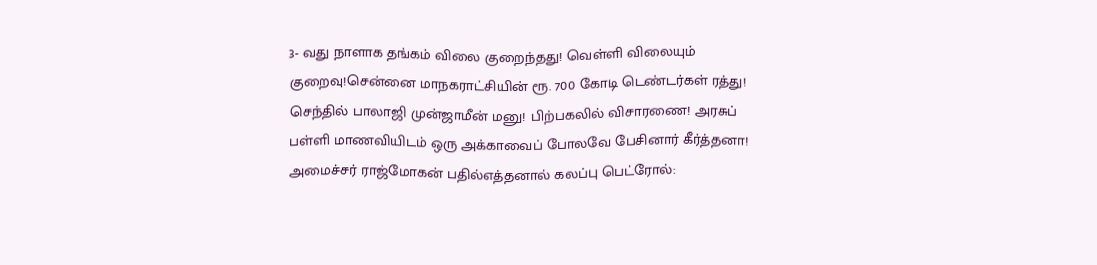3- வது நாளாக தங்கம் விலை குறைந்தது! வெள்ளி விலையும் குறைவு!சென்னை மாநகராட்சியின் ரூ. 700 கோடி டெண்டர்கள் ரத்து! செந்தில் பாலாஜி முன்ஜாமீன் மனு! பிற்பகலில் விசாரணை! அரசுப் பள்ளி மாணவியிடம் ஒரு அக்காவைப் போலவே பேசினார் கீர்த்தனா! அமைச்சர் ராஜ்மோகன் பதில்எத்தனால் கலப்பு பெட்ரோல்: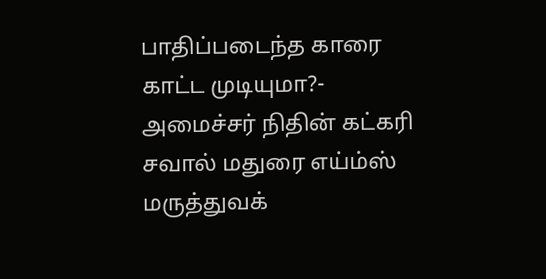பாதிப்படைந்த காரை காட்ட முடியுமா?- அமைச்சர் நிதின் கட்கரி சவால் மதுரை எய்ம்ஸ் மருத்துவக்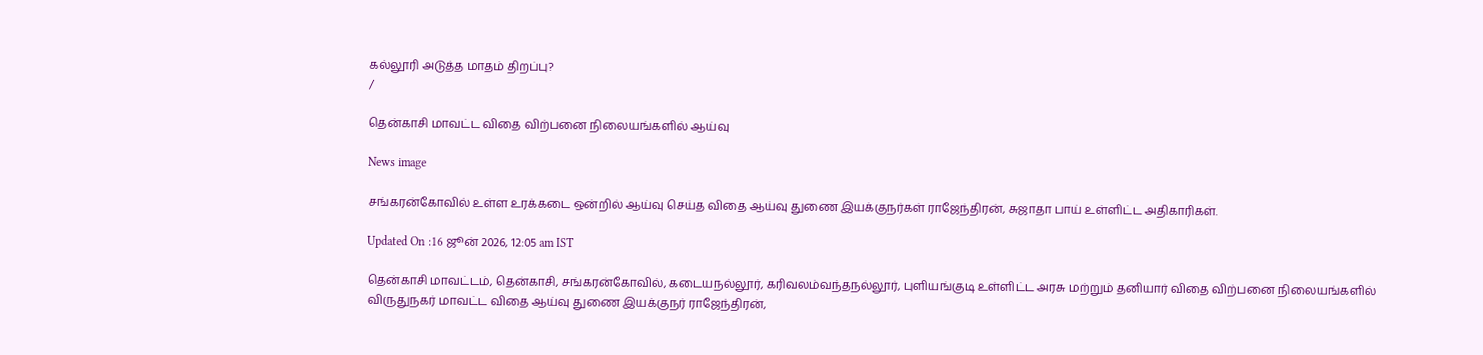கல்லூரி அடுத்த மாதம் திறப்பு?
/

தென்காசி மாவட்ட விதை விற்பனை நிலையங்களில் ஆய்வு

News image

சங்கரன்கோவில் உள்ள உரக்கடை ஒன்றில் ஆய்வு செய்த விதை ஆய்வு துணை இயக்குநர்கள் ராஜேந்திரன், சுஜாதா பாய் உள்ளிட்ட அதிகாரிகள்.

Updated On :16 ஜூன் 2026, 12:05 am IST

தென்காசி மாவட்டம், தென்காசி, சங்கரன்கோவில், கடையநல்லூர், கரிவலம்வந்தநல்லூர், புளியங்குடி உள்ளிட்ட அரசு மற்றும் தனியார் விதை விற்பனை நிலையங்களில் விருதுநகர் மாவட்ட விதை ஆய்வு துணை இயக்குநர் ராஜேந்திரன்,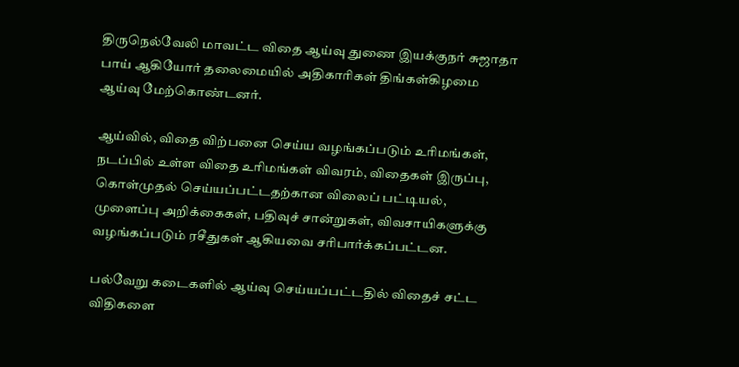திருநெல்வேலி மாவட்ட விதை ஆய்வு துணை இயக்குநர் சுஜாதா பாய் ஆகியோர் தலைமையில் அதிகாரிகள் திங்கள்கிழமை ஆய்வு மேற்கொண்டனர்.

ஆய்வில், விதை விற்பனை செய்ய வழங்கப்படும் உரிமங்கள், நடப்பில் உள்ள விதை உரிமங்கள் விவரம், விதைகள் இருப்பு, கொள்முதல் செய்யப்பட்டதற்கான விலைப் பட்டியல், முளைப்பு அறிக்கைகள், பதிவுச் சான்றுகள், விவசாயிகளுக்கு வழங்கப்படும் ரசீதுகள் ஆகியவை சரிபார்க்கப்பட்டன.

பல்வேறு கடைகளில் ஆய்வு செய்யப்பட்டதில் விதைச் சட்ட விதிகளை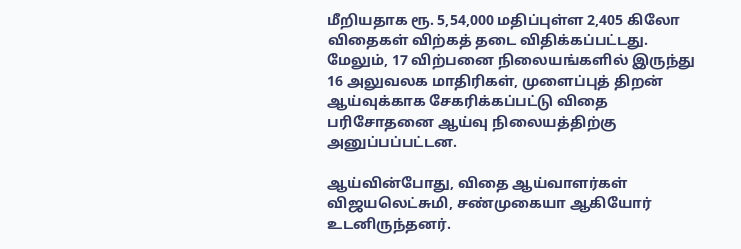மீறியதாக ரூ. 5,54,000 மதிப்புள்ள 2,405 கிலோ விதைகள் விற்கத் தடை விதிக்கப்பட்டது. மேலும், 17 விற்பனை நிலையங்களில் இருந்து 16 அலுவலக மாதிரிகள், முளைப்புத் திறன் ஆய்வுக்காக சேகரிக்கப்பட்டு விதை பரிசோதனை ஆய்வு நிலையத்திற்கு அனுப்பப்பட்டன.

ஆய்வின்போது, விதை ஆய்வாளர்கள் விஜயலெட்சுமி, சண்முகையா ஆகியோர் உடனிருந்தனர்.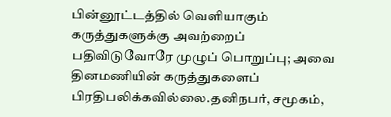பின்னூட்டத்தில் வெளியாகும் கருத்துகளுக்கு அவற்றைப் பதிவிடுவோரே முழுப் பொறுப்பு; அவை தினமணியின் கருத்துகளைப் பிரதிபலிக்கவில்லை.தனிநபர், சமூகம்,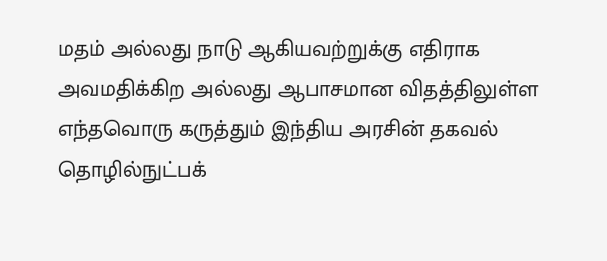மதம் அல்லது நாடு ஆகியவற்றுக்கு எதிராக அவமதிக்கிற அல்லது ஆபாசமான விதத்திலுள்ள எந்தவொரு கருத்தும் இந்திய அரசின் தகவல் தொழில்நுட்பக்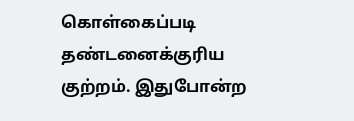கொள்கைப்படி தண்டனைக்குரிய குற்றம். இதுபோன்ற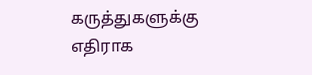கருத்துகளுக்கு எதிராக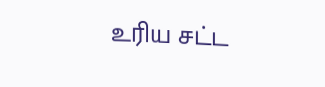உரிய சட்ட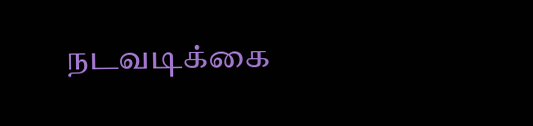நடவடிக்கை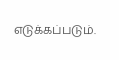எடுக்கப்படும்.